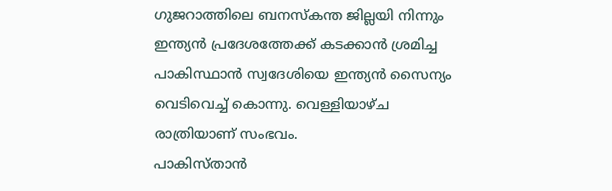ഗുജറാത്തിലെ ബനസ്കന്ത ജില്ലയി നിന്നും ഇന്ത്യൻ പ്രദേശത്തേക്ക് കടക്കാൻ ശ്രമിച്ച പാകിസ്ഥാൻ സ്വദേശിയെ ഇന്ത്യൻ സൈന്യം വെടിവെച്ച് കൊന്നു. വെള്ളിയാഴ്ച രാത്രിയാണ് സംഭവം.
പാകിസ്താൻ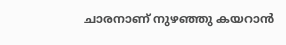ചാരനാണ് നുഴഞ്ഞു കയറാൻ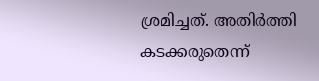ശ്രമിച്ചത്. അതിർത്തി കടക്കരുതെന്ന്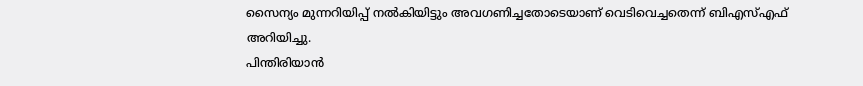സൈന്യം മുന്നറിയിപ്പ് നൽകിയിട്ടും അവഗണിച്ചതോടെയാണ് വെടിവെച്ചതെന്ന് ബിഎസ്എഫ് അറിയിച്ചു.
പിന്തിരിയാൻ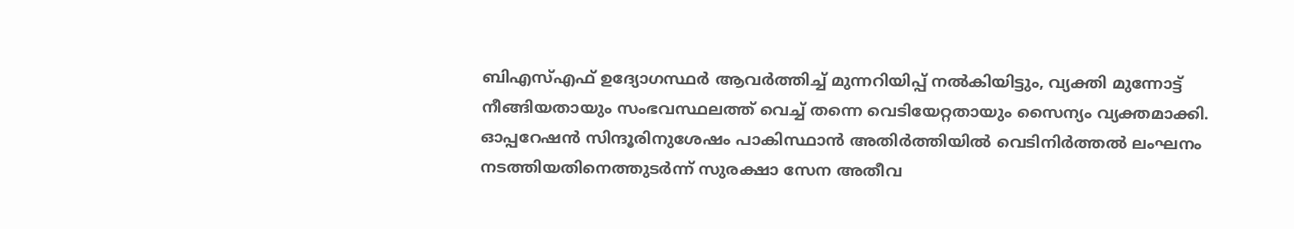ബിഎസ്എഫ് ഉദ്യോഗസ്ഥർ ആവർത്തിച്ച് മുന്നറിയിപ്പ് നൽകിയിട്ടും, വ്യക്തി മുന്നോട്ട് നീങ്ങിയതായും സംഭവസ്ഥലത്ത് വെച്ച് തന്നെ വെടിയേറ്റതായും സൈന്യം വ്യക്തമാക്കി.
ഓപ്പറേഷൻ സിന്ദൂരിനുശേഷം പാകിസ്ഥാൻ അതിർത്തിയിൽ വെടിനിർത്തൽ ലംഘനം നടത്തിയതിനെത്തുടർന്ന് സുരക്ഷാ സേന അതീവ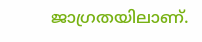ജാഗ്രതയിലാണ്.